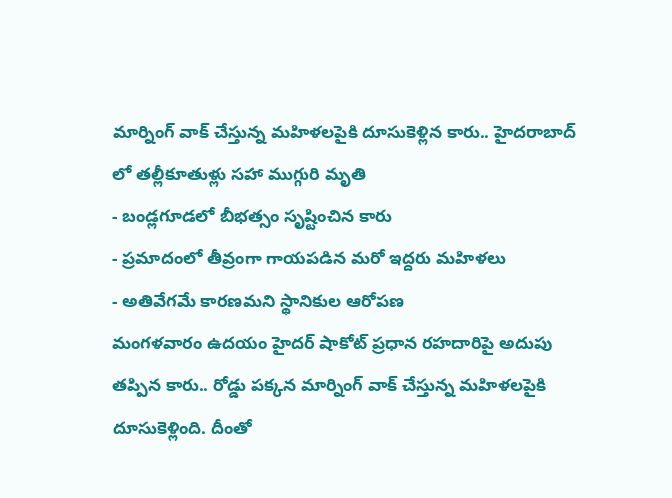మార్నింగ్ వాక్ చేస్తున్న మహిళలపైకి దూసుకెళ్లిన కారు.. హైదరాబాద్ లో తల్లీకూతుళ్లు సహా ముగ్గురి మృతి
- బండ్లగూడలో బీభత్సం సృష్టించిన కారు
- ప్రమాదంలో తీవ్రంగా గాయపడిన మరో ఇద్దరు మహిళలు
- అతివేగమే కారణమని స్థానికుల ఆరోపణ
మంగళవారం ఉదయం హైదర్ షాకోట్ ప్రధాన రహదారిపై అదుపు తప్పిన కారు.. రోడ్డు పక్కన మార్నింగ్ వాక్ చేస్తున్న మహిళలపైకి దూసుకెళ్లింది. దీంతో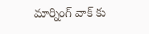మార్నింగ్ వాక్ కు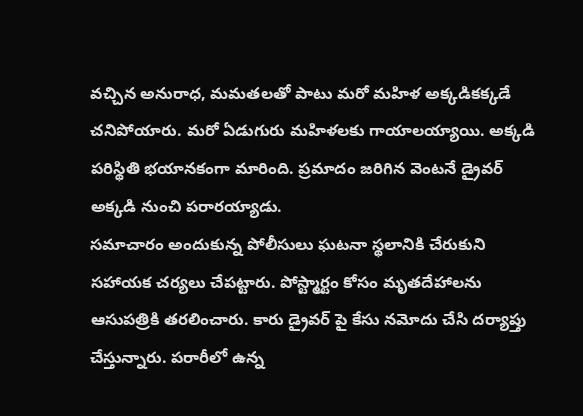వచ్చిన అనురాధ, మమతలతో పాటు మరో మహిళ అక్కడికక్కడే చనిపోయారు. మరో ఏడుగురు మహిళలకు గాయాలయ్యాయి. అక్కడి పరిస్థితి భయానకంగా మారింది. ప్రమాదం జరిగిన వెంటనే డ్రైవర్ అక్కడి నుంచి పరారయ్యాడు.
సమాచారం అందుకున్న పోలీసులు ఘటనా స్థలానికి చేరుకుని సహాయక చర్యలు చేపట్టారు. పోస్ట్మార్టం కోసం మృతదేహాలను ఆసుపత్రికి తరలించారు. కారు డ్రైవర్ పై కేసు నమోదు చేసి దర్యాప్తు చేస్తున్నారు. పరారీలో ఉన్న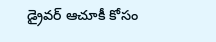డ్రైవర్ ఆచూకీ కోసం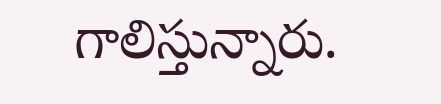గాలిస్తున్నారు.